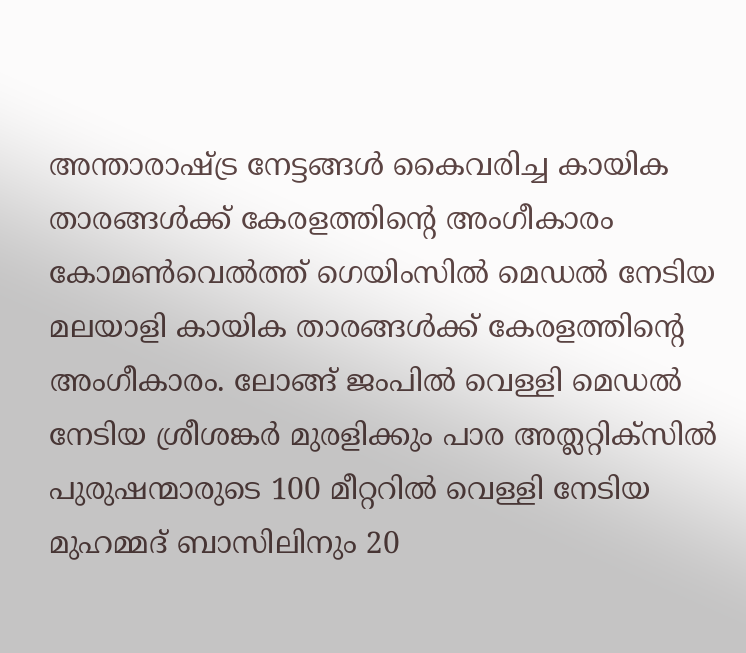അന്താരാഷ്ട്ര നേട്ടങ്ങൾ കൈവരിച്ച കായിക താരങ്ങൾക്ക് കേരളത്തിന്റെ അംഗീകാരം
കോമൺവെൽത്ത് ഗെയിംസിൽ മെഡൽ നേടിയ മലയാളി കായിക താരങ്ങൾക്ക് കേരളത്തിന്റെ അംഗീകാരം. ലോങ്ങ് ജംപിൽ വെള്ളി മെഡൽ നേടിയ ശ്രീശങ്കർ മുരളിക്കും പാര അത്ലറ്റിക്സിൽ പുരുഷന്മാരുടെ 100 മീറ്ററിൽ വെള്ളി നേടിയ മുഹമ്മദ് ബാസിലിനും 20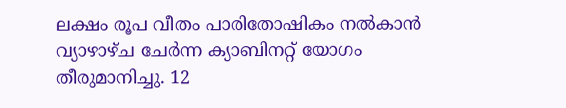ലക്ഷം രൂപ വീതം പാരിതോഷികം നൽകാൻ വ്യാഴാഴ്ച ചേർന്ന ക്യാബിനറ്റ് യോഗം തീരുമാനിച്ചു. 12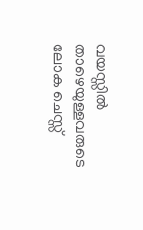വയസ്സിൽ താഴെയുള്ളവരുടെ ലോക ചെസ്സ്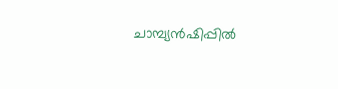ചാമ്പ്യൻഷിപ്പിൽ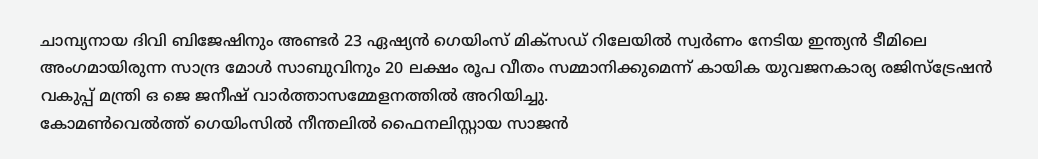ചാമ്പ്യനായ ദിവി ബിജേഷിനും അണ്ടർ 23 ഏഷ്യൻ ഗെയിംസ് മിക്സഡ് റിലേയിൽ സ്വർണം നേടിയ ഇന്ത്യൻ ടീമിലെ അംഗമായിരുന്ന സാന്ദ്ര മോൾ സാബുവിനും 20 ലക്ഷം രൂപ വീതം സമ്മാനിക്കുമെന്ന് കായിക യുവജനകാര്യ രജിസ്ട്രേഷൻ വകുപ്പ് മന്ത്രി ഒ ജെ ജനീഷ് വാർത്താസമ്മേളനത്തിൽ അറിയിച്ചു.
കോമൺവെൽത്ത് ഗെയിംസിൽ നീന്തലിൽ ഫൈനലിസ്റ്റായ സാജൻ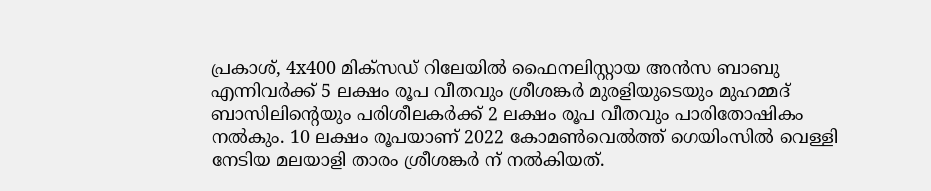പ്രകാശ്, 4x400 മിക്സഡ് റിലേയിൽ ഫൈനലിസ്റ്റായ അൻസ ബാബു എന്നിവർക്ക് 5 ലക്ഷം രൂപ വീതവും ശ്രീശങ്കർ മുരളിയുടെയും മുഹമ്മദ് ബാസിലിന്റെയും പരിശീലകർക്ക് 2 ലക്ഷം രൂപ വീതവും പാരിതോഷികം നൽകും. 10 ലക്ഷം രൂപയാണ് 2022 കോമൺവെൽത്ത് ഗെയിംസിൽ വെള്ളി നേടിയ മലയാളി താരം ശ്രീശങ്കർ ന് നൽകിയത്.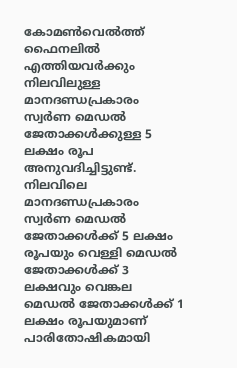കോമൺവെൽത്ത് ഫൈനലിൽ എത്തിയവർക്കും നിലവിലുള്ള മാനദണ്ഡപ്രകാരം സ്വർണ മെഡൽ ജേതാക്കൾക്കുള്ള 5 ലക്ഷം രൂപ അനുവദിച്ചിട്ടുണ്ട്. നിലവിലെ മാനദണ്ഡപ്രകാരം സ്വർണ മെഡൽ ജേതാക്കൾക്ക് 5 ലക്ഷം രൂപയും വെള്ളി മെഡൽ ജേതാക്കൾക്ക് 3 ലക്ഷവും വെങ്കല മെഡൽ ജേതാക്കൾക്ക് 1 ലക്ഷം രൂപയുമാണ് പാരിതോഷികമായി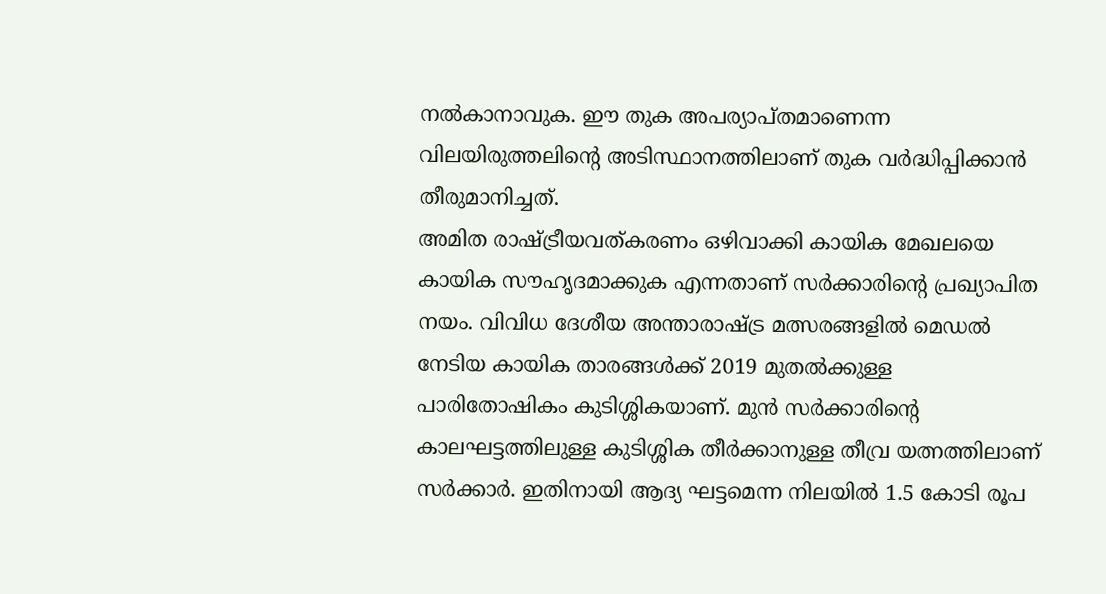നൽകാനാവുക. ഈ തുക അപര്യാപ്തമാണെന്ന വിലയിരുത്തലിന്റെ അടിസ്ഥാനത്തിലാണ് തുക വർദ്ധിപ്പിക്കാൻ തീരുമാനിച്ചത്.
അമിത രാഷ്ട്രീയവത്കരണം ഒഴിവാക്കി കായിക മേഖലയെ കായിക സൗഹൃദമാക്കുക എന്നതാണ് സർക്കാരിന്റെ പ്രഖ്യാപിത നയം. വിവിധ ദേശീയ അന്താരാഷ്ട്ര മത്സരങ്ങളിൽ മെഡൽ നേടിയ കായിക താരങ്ങൾക്ക് 2019 മുതൽക്കുള്ള പാരിതോഷികം കുടിശ്ശികയാണ്. മുൻ സർക്കാരിന്റെ കാലഘട്ടത്തിലുള്ള കുടിശ്ശിക തീർക്കാനുള്ള തീവ്ര യത്നത്തിലാണ് സർക്കാർ. ഇതിനായി ആദ്യ ഘട്ടമെന്ന നിലയിൽ 1.5 കോടി രൂപ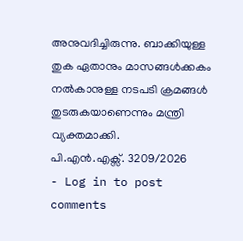അനുവദിച്ചിരുന്നു. ബാക്കിയുള്ള തുക ഏതാനും മാസങ്ങൾക്കകം നൽകാനുള്ള നടപടി ക്രമങ്ങൾ തുടരുകയാണെന്നും മന്ത്രി വ്യക്തമാക്കി.
പി.എൻ.എക്സ്. 3209/2026
- Log in to post comments